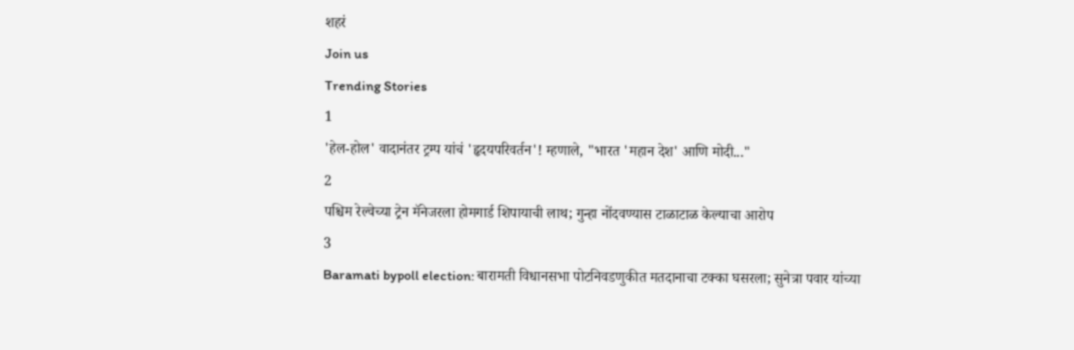शहरं
Join us
Trending Stories
1
'हेल-होल' वादानंतर ट्रम्प यांचं 'हृदयपरिवर्तन'! म्हणाले, "भारत 'महान देश' आणि मोदी..."
2
पश्चिम रेल्वेच्या ट्रेन मॅनेजरला होमगार्ड शिपायाची लाथ; गुन्हा नोंदवण्यास टाळाटाळ केल्याचा आरोप
3
Baramati bypoll election: बारामती विधानसभा पोटनिवडणुकीत मतदानाचा टक्का घसरला; सुनेत्रा पवार यांच्या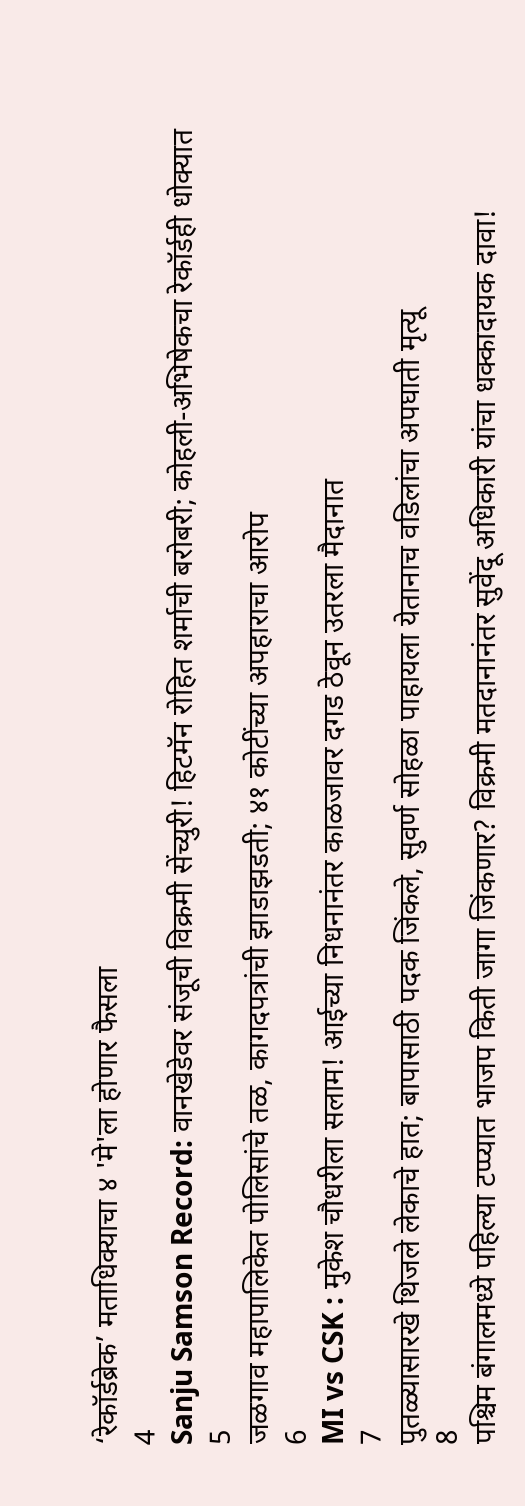‘रेकॉर्डब्रेक’ मताधिक्याचा ४ 'मे'ला होणार फैसला
4
Sanju Samson Record: वानखेडेवर संजूची विक्रमी सेंच्युरी! हिटमॅन रोहित शर्माची बरोबरी; कोहली-अभिषेकचा रेकॉर्डही धोक्यात
5
जळगाव महापालिकेत पोलिसांचे तळ, कागदपत्रांची झाडाझडती; ४१ कोटींच्या अपहाराचा आरोप
6
MI vs CSK : मुकेश चौधरीला सलाम! आईच्या निधनानंतर काळजावर दगड ठेवून उतरला मैदानात
7
पुतळ्यासारखे थिजले लेकाचे हात; बापासाठी पदक जिंकले, सुवर्ण सोहळा पाहायला येतानाच वडिलांचा अपघाती मृत्यू
8
पश्चिम बंगालमध्ये पहिल्या टप्प्यात भाजप किती जागा जिंकणार? विक्रमी मतदानानंतर सुवेंदू अधिकारी यांचा धक्कादायक दावा!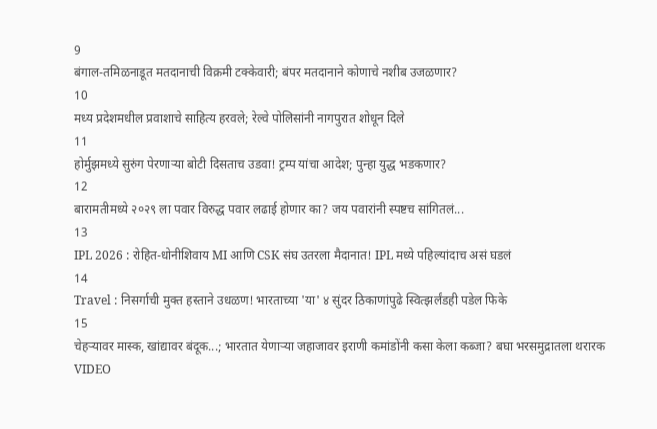9
बंगाल-तमिळनाडूत मतदानाची विक्रमी टक्केवारी; बंपर मतदानाने कोणाचे नशीब उजळणार?
10
मध्य प्रदेशमधील प्रवाशाचे साहित्य हरवले; रेल्वे पोलिसांनी नागपुरात शोधून दिले
11
होर्मुझमध्ये सुरुंग पेरणाऱ्या बोटी दिसताच उडवा! ट्रम्प यांचा आदेश; पुन्हा युद्ध भडकणार?
12
बारामतीमध्ये २०२९ ला पवार विरुद्ध पवार लढाई होणार का? जय पवारांनी स्पष्टच सांगितलं...
13
IPL 2026 : रोहित-धोनीशिवाय MI आणि CSK संघ उतरला मैदानात! IPL मध्ये पहिल्यांदाच असं घडलं
14
Travel : निसर्गाची मुक्त हस्ताने उधळण! भारताच्या 'या' ४ सुंदर ठिकाणांपुढे स्वित्झर्लंडही पडेल फिके
15
चेहऱ्यावर मास्क, खांद्यावर बंदूक...; भारतात येणाऱ्या जहाजावर इराणी कमांडोंनी कसा केला कब्जा? बघा भरसमुद्रातला थरारक VIDEO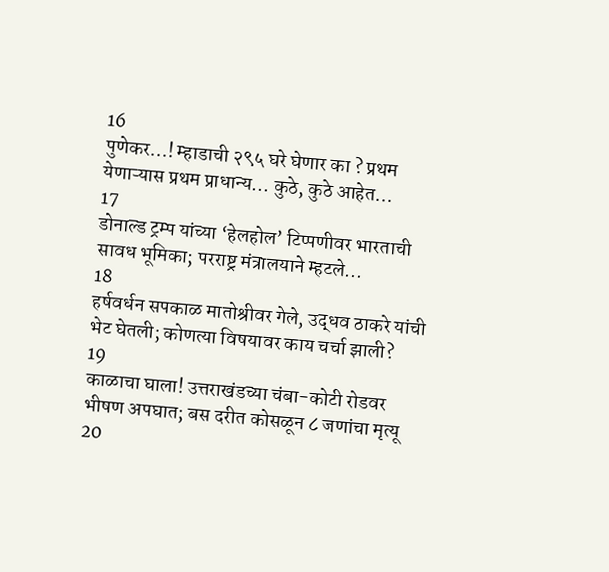16
पुणेकर...! म्हाडाची २९५ घरे घेणार का ? प्रथम येणाऱ्यास प्रथम प्राधान्य... कुठे, कुठे आहेत...
17
डोनाल्ड ट्रम्प यांच्या ‘हेलहोल’ टिप्पणीवर भारताची सावध भूमिका; परराष्ट्र मंत्रालयाने म्हटले...
18
हर्षवर्धन सपकाळ मातोश्रीवर गेले, उद्धव ठाकरे यांची भेट घेतली; कोणत्या विषयावर काय चर्चा झाली?
19
काळाचा घाला! उत्तराखंडच्या चंबा-कोटी रोडवर भीषण अपघात; बस दरीत कोसळून ८ जणांचा मृत्यू
20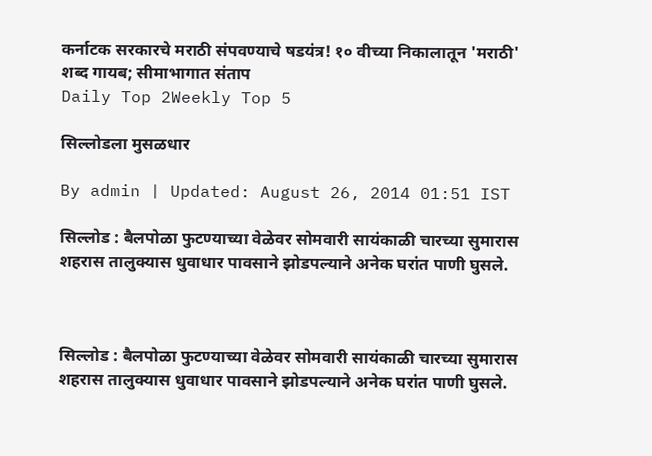कर्नाटक सरकारचे मराठी संपवण्याचे षडयंत्र! १० वीच्या निकालातून 'मराठी' शब्द गायब; सीमाभागात संताप
Daily Top 2Weekly Top 5

सिल्लोडला मुसळधार

By admin | Updated: August 26, 2014 01:51 IST

सिल्लोड : बैलपोळा फुटण्याच्या वेळेवर सोमवारी सायंकाळी चारच्या सुमारास शहरास तालुक्यास धुवाधार पावसाने झोडपल्याने अनेक घरांत पाणी घुसले.



सिल्लोड : बैलपोळा फुटण्याच्या वेळेवर सोमवारी सायंकाळी चारच्या सुमारास शहरास तालुक्यास धुवाधार पावसाने झोडपल्याने अनेक घरांत पाणी घुसले.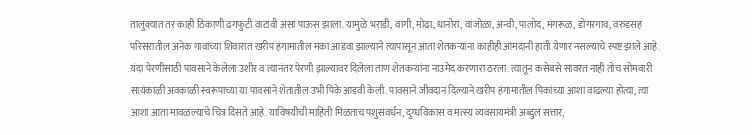तालुक्यात तर काही ठिकाणी ढगफुटी वाटावी असा पाऊस झाला. यामुळे भराडी, वांगी, मोढा, धानोरा, वांजोळा, अन्वी, पालोद, मंगरूळ, डोंगरगाव, वरुडसह परिसरातील अनेक गावांच्या शिवारात खरीप हंगामातील मका आडवा झाल्याने त्यापासून आता शेतकऱ्यांना काहीही आमदानी हाती येणार नसल्याचे स्पष्ट झाले आहे. यंदा पेरणीसाठी पावसाने केलेला उशीर व त्यानंतर पेरणी झाल्यावर दिलेला ताण शेतकऱ्यांना नाउमेद करणारा ठरला. त्यातून कसेबसे सावरत नाही तोच सोमवारी सायंकाळी अवकाळी स्वरूपाच्या या पावसाने शेतातील उभी पिके आडवी केली. पावसाने जीवदान दिल्याने खरीप हंगामातील पिकांच्या आशा वाढल्या होत्या, त्या आशा आता मावळल्याचे चित्र दिसते आहे. याविषयीची माहिती मिळताच पशुसंवर्धन, दुग्धविकास व मत्स्य व्यवसायमंत्री अब्दुल सत्तार,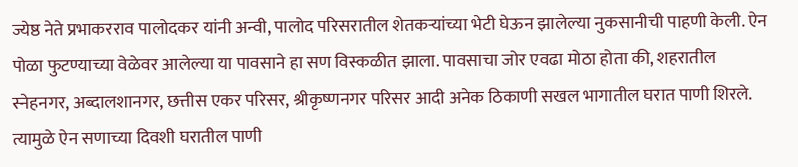ज्येष्ठ नेते प्रभाकरराव पालोदकर यांनी अन्वी, पालोद परिसरातील शेतकऱ्यांच्या भेटी घेऊन झालेल्या नुकसानीची पाहणी केली. ऐन पोळा फुटण्याच्या वेळेवर आलेल्या या पावसाने हा सण विस्कळीत झाला. पावसाचा जोर एवढा मोठा होता की, शहरातील स्नेहनगर, अब्दालशानगर, छत्तीस एकर परिसर, श्रीकृष्णनगर परिसर आदी अनेक ठिकाणी सखल भागातील घरात पाणी शिरले. त्यामुळे ऐन सणाच्या दिवशी घरातील पाणी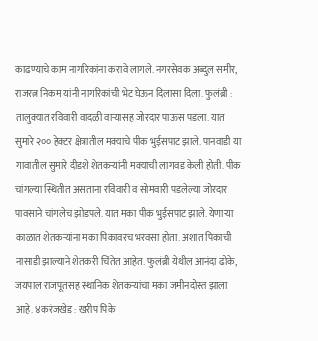काढण्याचे काम नागरिकांना करावे लागले. नगरसेवक अब्दुल समीर, राजरत्न निकम यांनी नागरिकांची भेट घेऊन दिलासा दिला. फुलंब्री : तालुक्यात रविवारी वादळी वाऱ्यासह जोरदार पाऊस पडला. यात सुमारे २०० हेक्टर क्षेत्रातील मक्याचे पीक भुईसपाट झाले. पानवाडी या गावातील सुमारे दीडशे शेतकऱ्यांनी मक्याची लागवड केली होती. पीक चांगल्या स्थितीत असताना रविवारी व सोमवारी पडलेल्या जोरदार पावसाने चांगलेच झोडपले. यात मका पीक भुईसपाट झाले. येणाऱ्या काळात शेतकऱ्यांना मका पिकावरच भरवसा होता. अशात पिकाची नासाडी झाल्याने शेतकरी चिंतेत आहेत. फुलंब्री येथील आनंदा ढोके, जयपाल राजपूतसह स्थानिक शेतकऱ्यांचा मका जमीनदोस्त झाला आहे. ४करंजखेड : खरीप पिके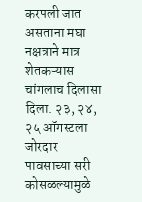करपली जात असताना मघा नक्षत्राने मात्र शेतकऱ्यास चांगलाच दिलासा दिला. २३, २४, २५ ऑगस्टला जोरदार पावसाच्या सरी कोसळल्यामुळे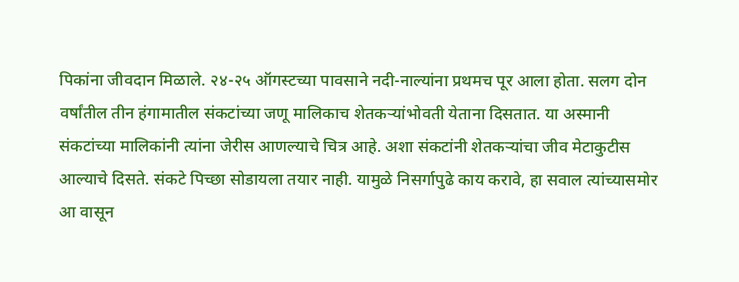पिकांना जीवदान मिळाले. २४-२५ ऑगस्टच्या पावसाने नदी-नाल्यांना प्रथमच पूर आला होता. सलग दोन वर्षांतील तीन हंगामातील संकटांच्या जणू मालिकाच शेतकऱ्यांभोवती येताना दिसतात. या अस्मानी संकटांच्या मालिकांनी त्यांना जेरीस आणल्याचे चित्र आहे. अशा संकटांनी शेतकऱ्यांचा जीव मेटाकुटीस आल्याचे दिसते. संकटे पिच्छा सोडायला तयार नाही. यामुळे निसर्गापुढे काय करावे, हा सवाल त्यांच्यासमोर आ वासून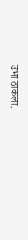उभा ठाकला.